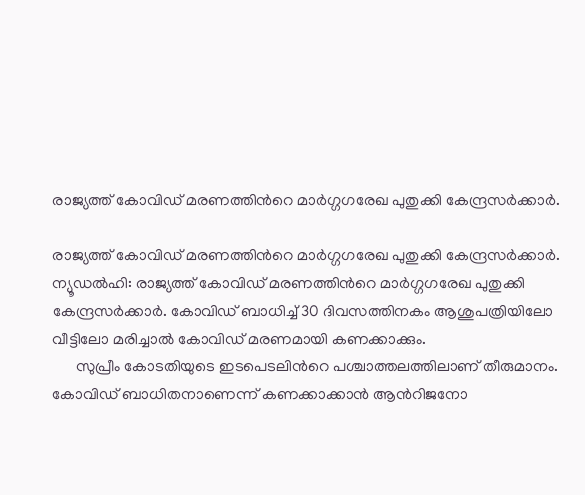രാജ്യത്ത് കോവിഡ് മരണത്തിന്‍റെ മാര്‍ഗ്ഗഗരേഖ പുതുക്കി കേന്ദ്രസര്‍ക്കാര്‍.

രാജ്യത്ത് കോവിഡ് മരണത്തിന്‍റെ മാര്‍ഗ്ഗഗരേഖ പുതുക്കി കേന്ദ്രസര്‍ക്കാര്‍.
ന്യൂഡല്‍ഹി: രാജ്യത്ത് കോവിഡ് മരണത്തിന്‍റെ മാര്‍ഗ്ഗഗരേഖ പുതുക്കി കേന്ദ്രസര്‍ക്കാര്‍. കോവിഡ് ബാധിച്ച്‌ 30 ദിവസത്തിനകം ആശുപത്രിയിലോ വീട്ടിലോ മരിച്ചാല്‍ കോവിഡ് മരണമായി കണക്കാക്കും.
      സുപ്രീം കോടതിയുടെ ഇടപെടലിന്‍റെ പശ്ചാത്തലത്തിലാണ് തീരുമാനം.
കോവിഡ് ബാധിതനാണെന്ന് കണക്കാക്കാന്‍ ആന്‍റിജനോ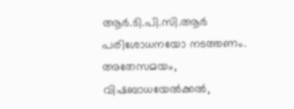ആര്‍.ടി.പി.സി.ആര്‍ പരിശോധനയോ നടത്തണം. അതേസമയം, വിഷബാധയേല്‍ക്കല്‍,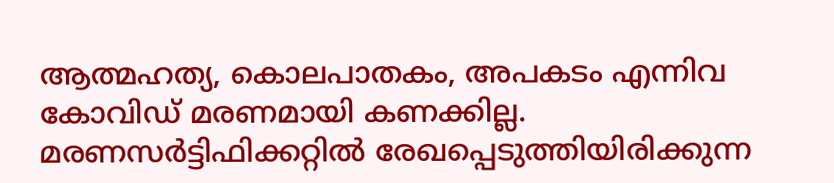ആത്മഹത്യ, കൊലപാതകം, അപകടം എന്നിവ കോവിഡ് മരണമായി കണക്കില്ല. മരണസര്‍ട്ടിഫിക്കറ്റില്‍ രേഖപ്പെടുത്തിയിരിക്കുന്ന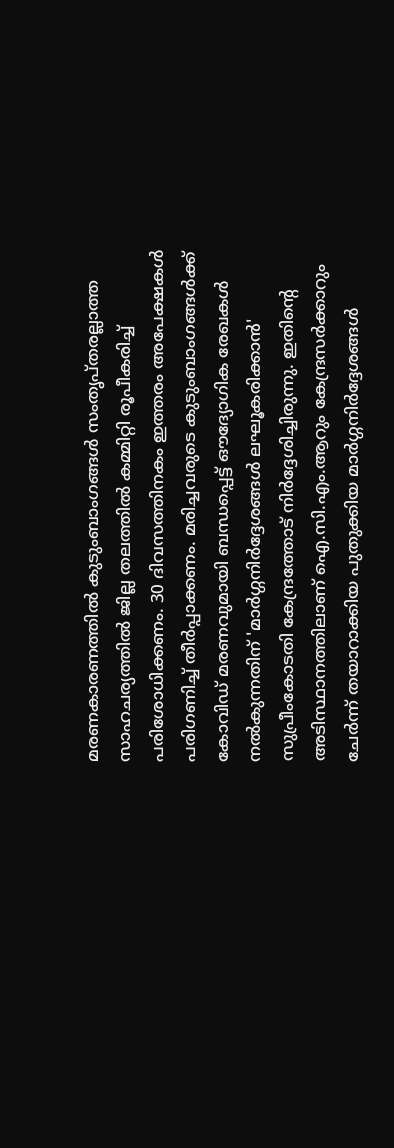മരണകാരണത്തില്‍ കുടുംബാംഗങ്ങള്‍ സംതൃപ്തരല്ലാത്ത സാഹചര്യത്തില്‍ ജില്ല തലത്തില്‍ കമ്മിറ്റി രൂപീകരിച്ച്‌ പരിശോധിക്കണം. 30 ദിവസത്തിനകം ഇത്തരം അപേക്ഷകള്‍ പരിഗണിച്ച്‌ തീര്‍പ്പാക്കണം. മരിച്ചവരുടെ കുടുംബാംഗങ്ങള്‍ക്ക് കോവിഡ് മരണവുമായി ബന്ധപ്പെട്ട് ഔദ്യോഗിക രേഖകള്‍ നല്‍കുന്നതിന് 'മാര്‍ഗ്ഗനിര്‍ദ്ദേശങ്ങള്‍ ലഘൂകരിക്കാന്‍' സുപ്രീംകോടതി കേന്ദ്രത്തോട് നിര്‍ദ്ദേശിച്ചിരുന്നു. ഇതിന്‍റെ അടിസ്ഥാനത്തിലാണ് ഐ.സി.എം.ആറും കേന്ദ്രസര്‍ക്കാറും ചേര്‍ന്ന് തയാറാക്കിയ പുതുക്കിയ മാര്‍ഗ്ഗനിര്‍ദ്ദേശങ്ങള്‍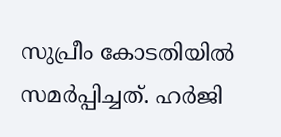സുപ്രീം കോടതിയില്‍ സമര്‍പ്പിച്ചത്. ഹർജി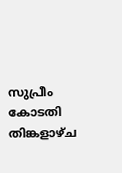സുപ്രീം കോടതി തിങ്കളാഴ്ച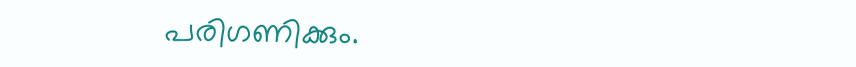പരിഗണിക്കും.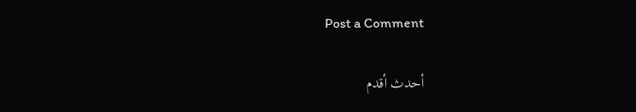Post a Comment

أحدث أقدم